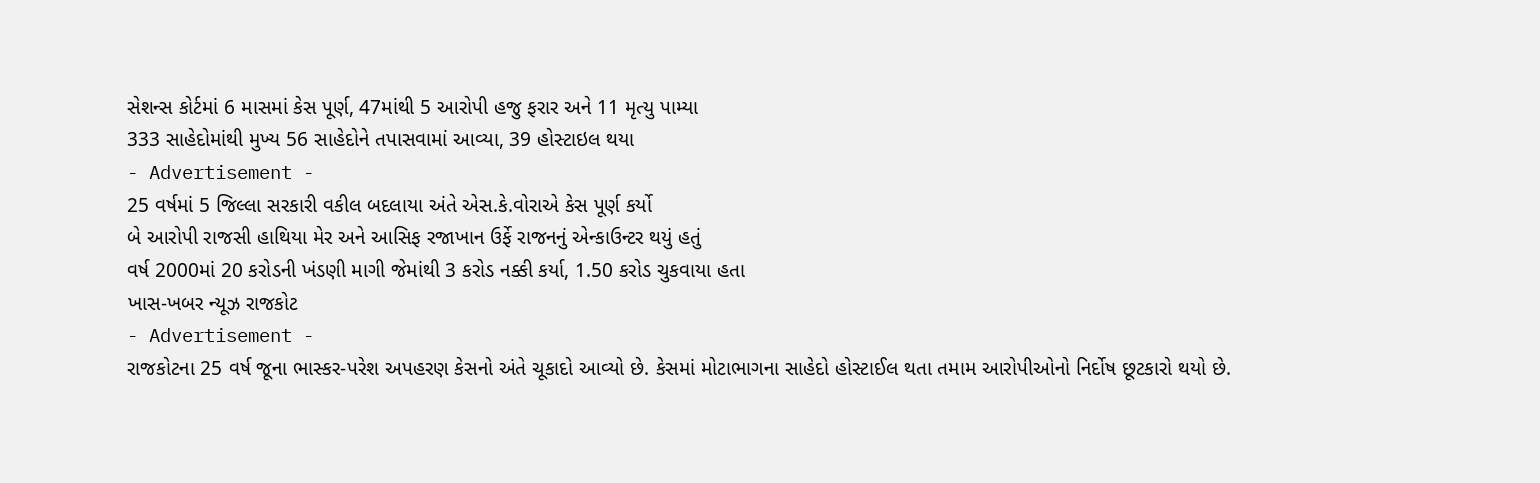સેશન્સ કોર્ટમાં 6 માસમાં કેસ પૂર્ણ, 47માંથી 5 આરોપી હજુ ફરાર અને 11 મૃત્યુ પામ્યા
333 સાહેદોમાંથી મુખ્ય 56 સાહેદોને તપાસવામાં આવ્યા, 39 હોસ્ટાઇલ થયા
- Advertisement -
25 વર્ષમાં 5 જિલ્લા સરકારી વકીલ બદલાયા અંતે એસ.કે.વોરાએ કેસ પૂર્ણ કર્યો
બે આરોપી રાજસી હાથિયા મેર અને આસિફ રજાખાન ઉર્ફે રાજનનું એન્કાઉન્ટર થયું હતું
વર્ષ 2000માં 20 કરોડની ખંડણી માગી જેમાંથી 3 કરોડ નક્કી કર્યા, 1.50 કરોડ ચુકવાયા હતા
ખાસ-ખબર ન્યૂઝ રાજકોટ
- Advertisement -
રાજકોટના 25 વર્ષ જૂના ભાસ્કર-પરેશ અપહરણ કેસનો અંતે ચૂકાદો આવ્યો છે. કેસમાં મોટાભાગના સાહેદો હોસ્ટાઈલ થતા તમામ આરોપીઓનો નિર્દોષ છૂટકારો થયો છે.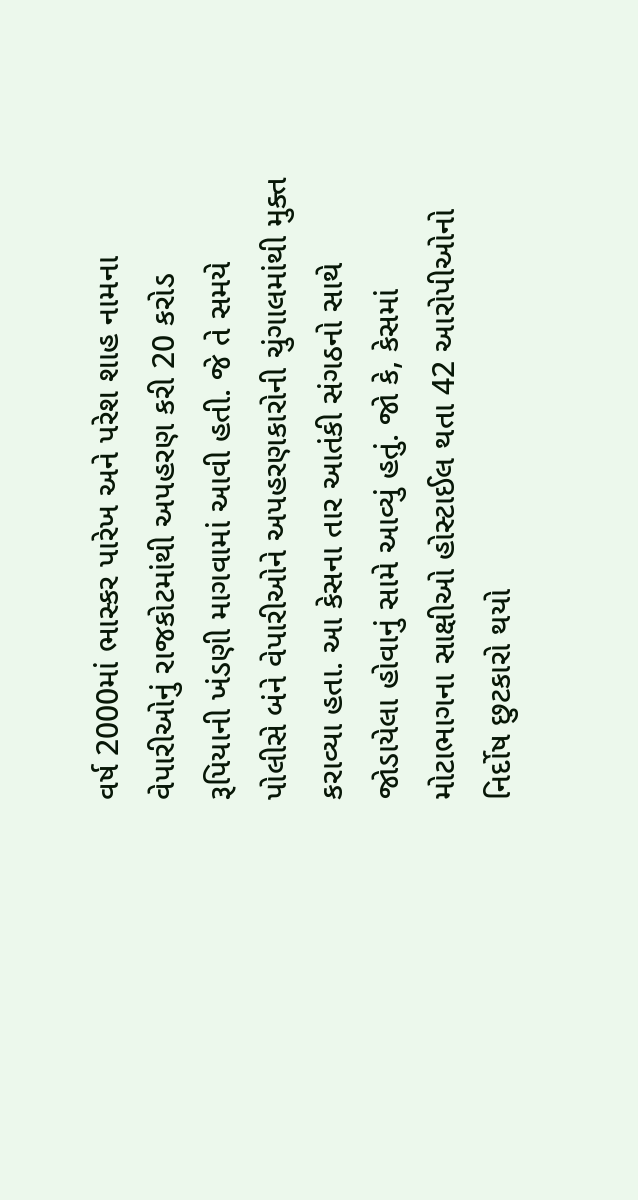વર્ષ 2000માં ભાસ્કર પારેખ અને પરેશ શાહ નામના વેપારીઓનું રાજકોટમાંથી અપહરણ કરી 20 કરોડ રૂપિયાની ખંડણી માગવામાં આવી હતી. જે તે સમયે પોલીસે બંને વેપારીઓને અપહરણકારોની ચુંગાલમાંથી મુક્ત કરાવ્યા હતા. આ કેસના તાર આતંકી સંગઠનો સાથે જોડાયેલા હોવાનું સામે આવ્યું હતું. જો કે, કેસમાં મોટાભાગના સાક્ષીઓ હોસ્ટાઈલ થતા 42 આરોપીઓનો નિર્દોષ છુટકારો થયો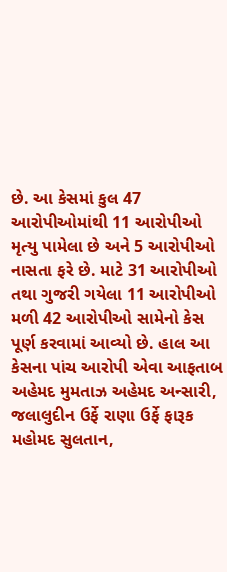છે. આ કેસમાં કુલ 47 આરોપીઓમાંથી 11 આરોપીઓ મૃત્યુ પામેલા છે અને 5 આરોપીઓ નાસતા ફરે છે. માટે 31 આરોપીઓ તથા ગુજરી ગયેલા 11 આરોપીઓ મળી 42 આરોપીઓ સામેનો કેસ પૂર્ણ કરવામાં આવ્યો છે. હાલ આ કેસના પાંચ આરોપી એવા આફતાબ અહેમદ મુમતાઝ અહેમદ અન્સારી, જલાલુદીન ઉર્ફે રાણા ઉર્ફે ફારૂક મહોમદ સુલતાન,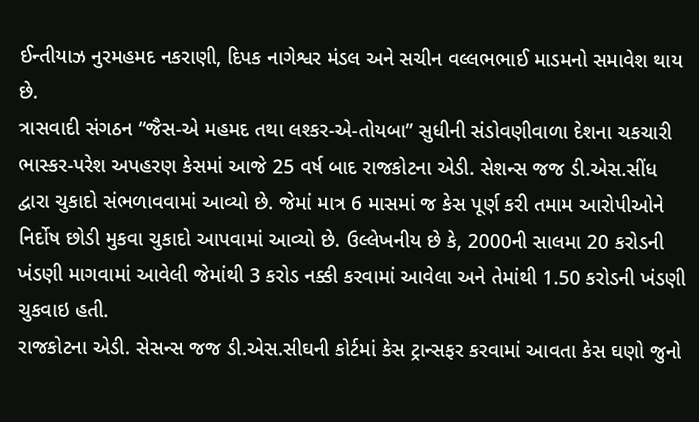ઈન્તીયાઝ નુરમહમદ નકરાણી, દિપક નાગેશ્વર મંડલ અને સચીન વલ્લભભાઈ માડમનો સમાવેશ થાય છે.
ત્રાસવાદી સંગઠન “જૈસ-એ મહમદ તથા લશ્કર-એ-તોયબા” સુધીની સંડોવણીવાળા દેશના ચકચારી ભાસ્કર-પરેશ અપહરણ કેસમાં આજે 25 વર્ષ બાદ રાજકોટના એડી. સેશન્સ જજ ડી.એસ.સીંધ દ્વારા ચુકાદો સંભળાવવામાં આવ્યો છે. જેમાં માત્ર 6 માસમાં જ કેસ પૂર્ણ કરી તમામ આરોપીઓને નિર્દોષ છોડી મુકવા ચુકાદો આપવામાં આવ્યો છે. ઉલ્લેખનીય છે કે, 2000ની સાલમા 20 કરોડની ખંડણી માગવામાં આવેલી જેમાંથી 3 કરોડ નક્કી કરવામાં આવેલા અને તેમાંથી 1.50 કરોડની ખંડણી ચુકવાઇ હતી.
રાજકોટના એડી. સેસન્સ જજ ડી.એસ.સીઘની કોર્ટમાં કેસ ટ્રાન્સફર કરવામાં આવતા કેસ ઘણો જુનો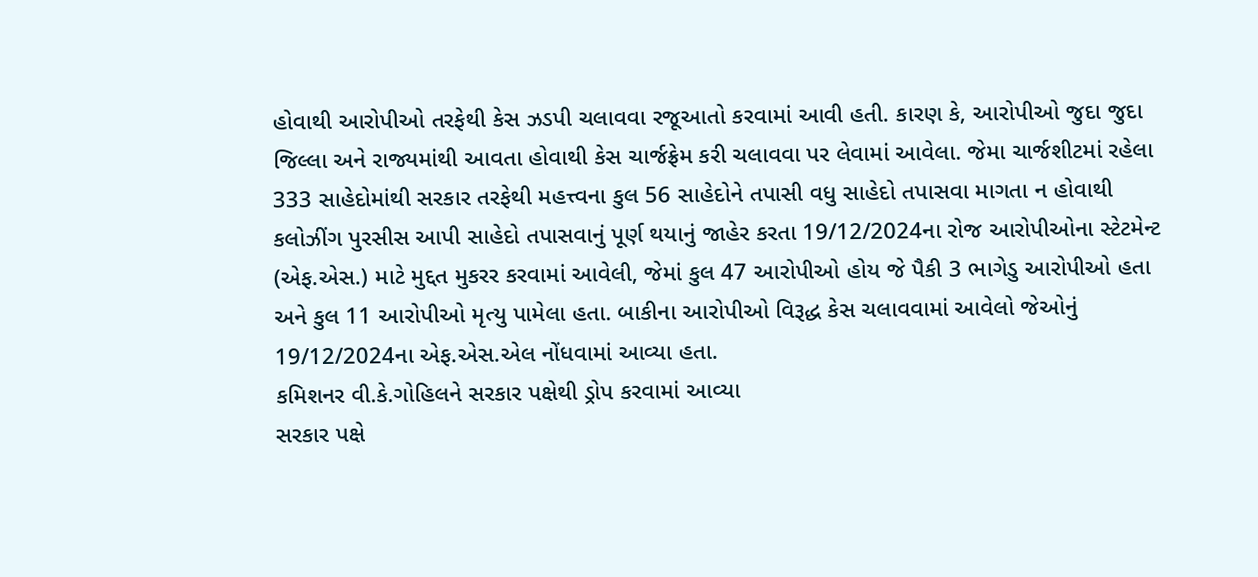હોવાથી આરોપીઓ તરફેથી કેસ ઝડપી ચલાવવા રજૂઆતો કરવામાં આવી હતી. કારણ કે, આરોપીઓ જુદા જુદા જિલ્લા અને રાજ્યમાંથી આવતા હોવાથી કેસ ચાર્જફ્રેમ કરી ચલાવવા પર લેવામાં આવેલા. જેમા ચાર્જશીટમાં રહેલા 333 સાહેદોમાંથી સરકાર તરફેથી મહત્ત્વના કુલ 56 સાહેદોને તપાસી વધુ સાહેદો તપાસવા માગતા ન હોવાથી કલોઝીંગ પુરસીસ આપી સાહેદો તપાસવાનું પૂર્ણ થયાનું જાહેર કરતા 19/12/2024ના રોજ આરોપીઓના સ્ટેટમેન્ટ (એફ.એસ.) માટે મુદ્દત મુકરર કરવામાં આવેલી, જેમાં કુલ 47 આરોપીઓ હોય જે પૈકી 3 ભાગેડુ આરોપીઓ હતા અને કુલ 11 આરોપીઓ મૃત્યુ પામેલા હતા. બાકીના આરોપીઓ વિરૂદ્ધ કેસ ચલાવવામાં આવેલો જેઓનું 19/12/2024ના એફ.એસ.એલ નોંધવામાં આવ્યા હતા.
કમિશનર વી.કે.ગોહિલને સરકાર પક્ષેથી ડ્રોપ કરવામાં આવ્યા
સરકાર પક્ષે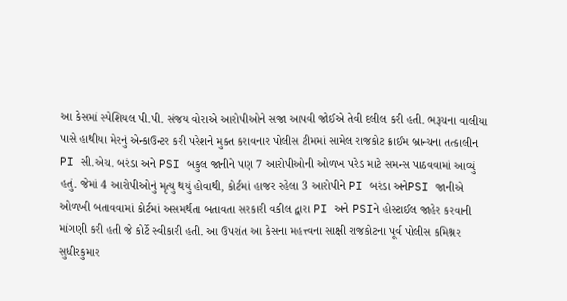આ કેસમાં સ્પેશિયલ પી.પી. સંજય વોરાએ આરોપીઓને સજા આપવી જોઈએ તેવી દલીલ કરી હતી. ભરૂચના વાલીયા પાસે હાથીયા મેરનું એન્કાઉન્ટર કરી પરેશને મુક્ત કરાવનાર પોલીસ ટીમમાં સામેલ રાજકોટ ક્રાઈમ બ્રાન્ચના તત્કાલીન PI સી.એચ. બરંડા અને PSI બકુલ જાનીને પણ 7 આરોપીઓની ઓળખ પરેડ માટે સમન્સ પાઠવવામાં આવ્યું હતું. જેમાં 4 આરોપીઓનું મૃત્યુ થયું હોવાથી, કોર્ટમાં હાજર રહેલા 3 આરોપીને PI બરંડા અનેPSI જાનીએ ઓળખી બતાવવામાં કોર્ટમાં અસમર્થતા બતાવતા સરકારી વકીલ દ્વારા PI અને PSIને હોસ્ટાઈલ જાહેર કરવાની માંગણી કરી હતી જે કોર્ટે સ્વીકારી હતી. આ ઉપરાંત આ કેસના મહત્ત્વના સાક્ષી રાજકોટના પૂર્વ પોલીસ કમિશ્નર સુધીરકુમાર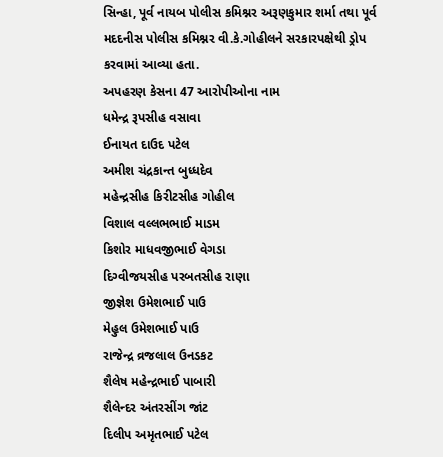સિન્હા, પૂર્વ નાયબ પોલીસ કમિશ્નર અરૂણકુમાર શર્મા તથા પૂર્વ મદદનીસ પોલીસ કમિશ્નર વી.કે.ગોહીલને સરકારપક્ષેથી ડ્રોપ કરવામાં આવ્યા હતા.
અપહરણ કેસના 47 આરોપીઓના નામ
ધમેન્દ્ર રૂપસીહ વસાવા
ઈનાયત દાઉદ પટેલ
અમીશ ચંદ્રકાન્ત બુધ્ધદેવ
મહેન્દ્રસીહ કિરીટસીહ ગોહીલ
વિશાલ વલ્લભભાઈ માડમ
કિશોર માધવજીભાઈ વેગડા
દિગ્વીજયસીહ પરબતસીહ રાણા
જીજ્ઞેશ ઉમેશભાઈ પાઉ
મેહુલ ઉમેશભાઈ પાઉ
રાજેન્દ્ર વ્રજલાલ ઉનડકટ
શૈલેષ મહેન્દ્રભાઈ પાબારી
શૈલેન્દર અંતરસીંગ જાંટ
દિલીપ અમૃતભાઈ પટેલ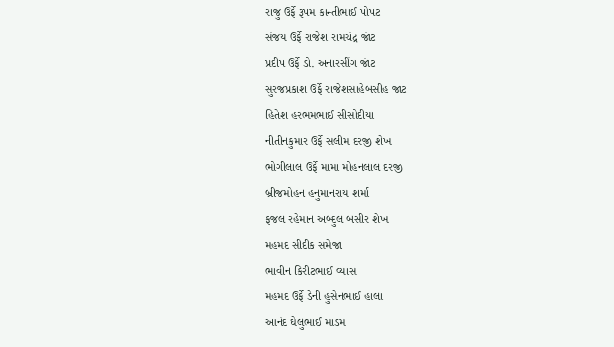રાજુ ઉર્ફે રૂપમ કાન્તીભાઈ પોપટ
સંજય ઉર્ફે રાજેશ રામચંદ્ર જાંટ
પ્રદીપ ઉર્ફે ડો. અનારસીંગ જાંટ
સુરજપ્રકાશ ઉર્ફે રાજેશસાહેબસીહ જાટ
હિતેશ હરભમભાઈ સીસોદીયા
નીતીનકુમાર ઉર્ફે સલીમ દરજી શેખ
ભોગીલાલ ઉર્ફે મામા મોહનલાલ દરજી
બ્રીજમોહન હનુમાનરાય શર્મા
ફજલ રહેમાન અબ્દુલ બસીર શેખ
મહમદ સીદીક સમેજા
ભાવીન કિરીટભાઈ વ્યાસ
મહમદ ઉર્ફે ડેની હુસેનભાઈ હાલા
આનંદ ઘેલુભાઈ માડમ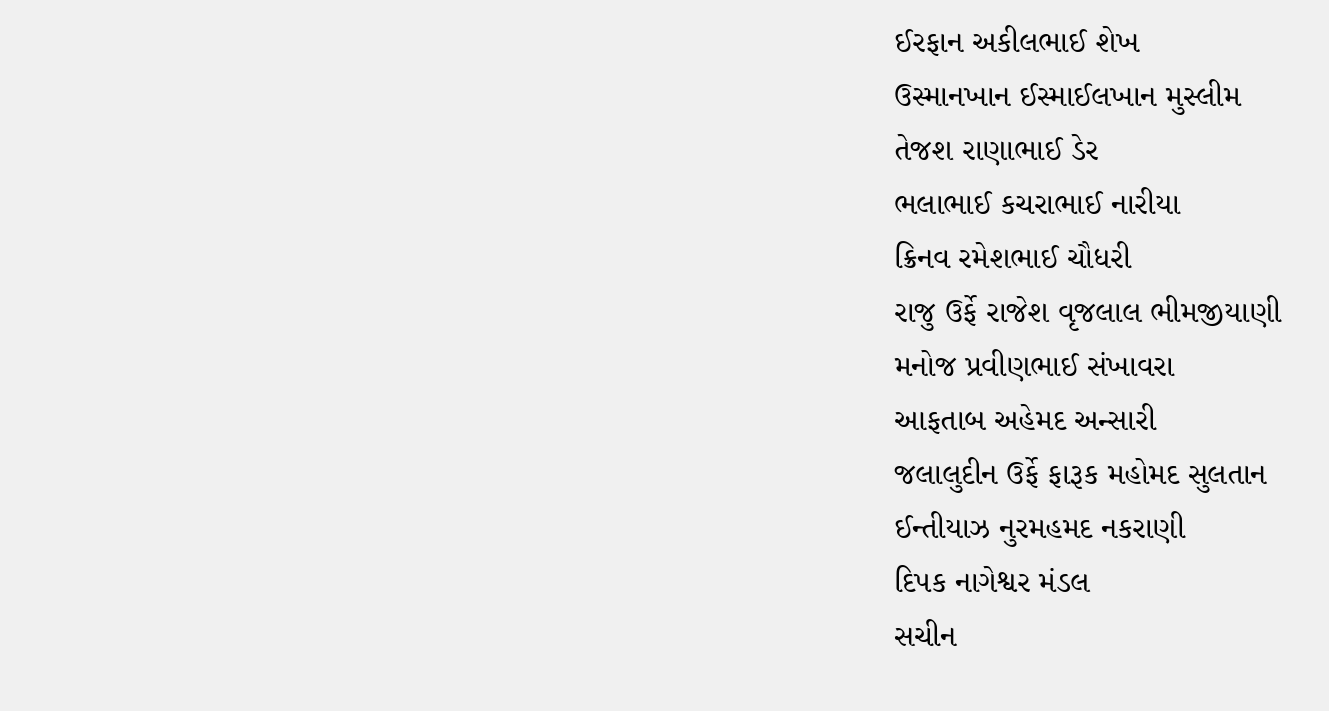ઈરફાન અકીલભાઈ શેખ
ઉસ્માનખાન ઈસ્માઈલખાન મુસ્લીમ
તેજશ રાણાભાઈ ડેર
ભલાભાઈ કચરાભાઈ નારીયા
ક્રિનવ રમેશભાઈ ચૌધરી
રાજુ ઉર્ફે રાજેશ વૃજલાલ ભીમજીયાણી
મનોજ પ્રવીણભાઈ સંખાવરા
આફતાબ અહેમદ અન્સારી
જલાલુદીન ઉર્ફે ફારૂક મહોમદ સુલતાન
ઈન્તીયાઝ નુરમહમદ નકરાણી
દિપક નાગેશ્વર મંડલ
સચીન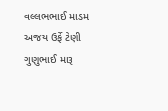વલ્લભભાઈ માડમ
અજય ઉર્ફે ટેણી ગુણુભાઈ મારૂ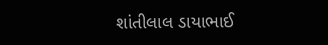શાંતીલાલ ડાયાભાઈ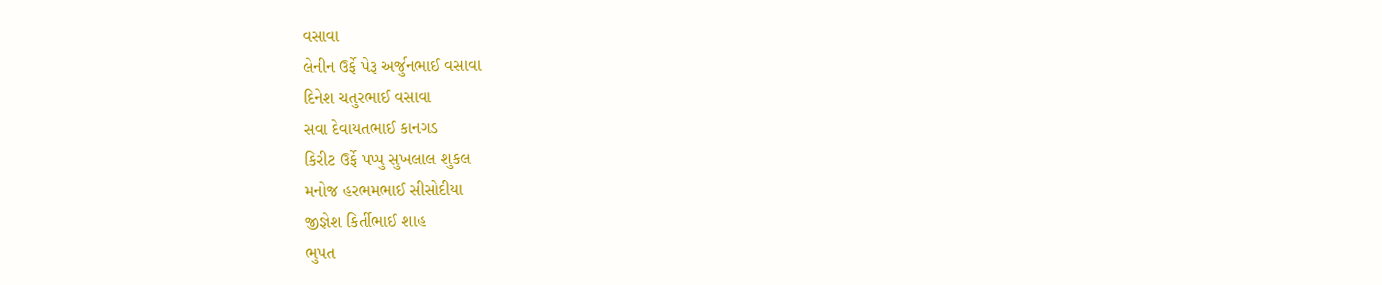વસાવા
લેનીન ઉર્ફે પેરૂ અર્જુનભાઈ વસાવા
દિનેશ ચતુરભાઈ વસાવા
સવા દેવાયતભાઈ કાનગડ
કિરીટ ઉર્ફે પપ્પુ સુખલાલ શુકલ
મનોજ હરભમભાઈ સીસોદીયા
જીજ્ઞેશ કિર્તીભાઈ શાહ
ભુપત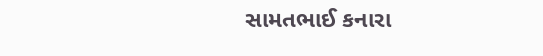સામતભાઈ કનારા